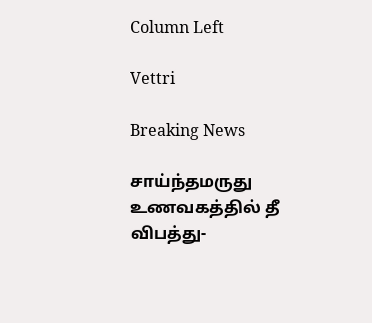Column Left

Vettri

Breaking News

சாய்ந்தமருது உணவகத்தில் தீ விபத்து-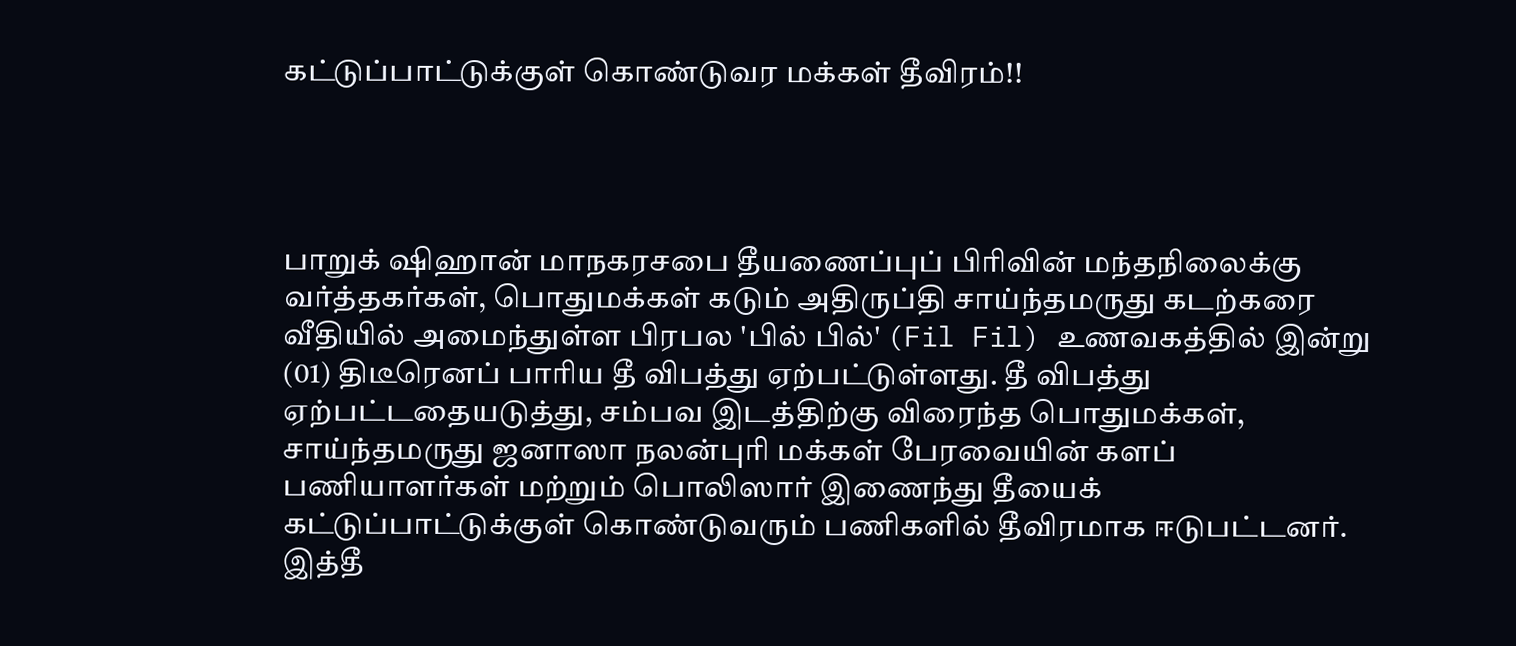கட்டுப்பாட்டுக்குள் கொண்டுவர மக்கள் தீவிரம்!!




பாறுக் ஷிஹான் மாநகரசபை தீயணைப்புப் பிரிவின் மந்தநிலைக்கு வர்த்தகர்கள், பொதுமக்கள் கடும் அதிருப்தி சாய்ந்தமருது கடற்கரை வீதியில் அமைந்துள்ள பிரபல 'பில் பில்' (Fil Fil) உணவகத்தில் இன்று (01) திடீரெனப் பாரிய தீ விபத்து ஏற்பட்டுள்ளது. தீ விபத்து ஏற்பட்டதையடுத்து, சம்பவ இடத்திற்கு விரைந்த பொதுமக்கள், சாய்ந்தமருது ஜனாஸா நலன்புரி மக்கள் பேரவையின் களப் பணியாளர்கள் மற்றும் பொலிஸார் இணைந்து தீயைக் கட்டுப்பாட்டுக்குள் கொண்டுவரும் பணிகளில் தீவிரமாக ஈடுபட்டனர். இத்தீ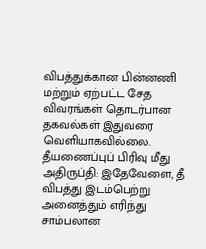விபத்துக்கான பின்னணி மற்றும் ஏற்பட்ட சேத விவரங்கள் தொடர்பான தகவல்கள் இதுவரை வெளியாகவில்லை. தீயணைப்புப் பிரிவு மீது அதிருப்தி: இதேவேளை, தீ விபத்து இடம்பெற்று அனைத்தும் எரிந்து சாம்பலான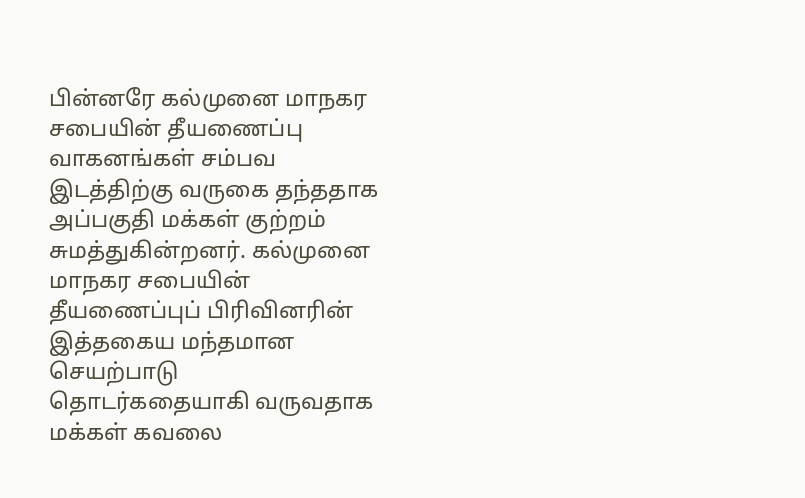பின்னரே கல்முனை மாநகர சபையின் தீயணைப்பு வாகனங்கள் சம்பவ இடத்திற்கு வருகை தந்ததாக அப்பகுதி மக்கள் குற்றம் சுமத்துகின்றனர். கல்முனை மாநகர சபையின் தீயணைப்புப் பிரிவினரின் இத்தகைய மந்தமான செயற்பாடு தொடர்கதையாகி வருவதாக மக்கள் கவலை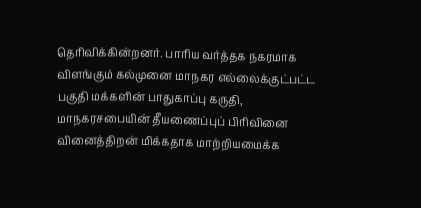தெரிவிக்கின்றனர். பாரிய வர்த்தக நகரமாக விளங்கும் கல்முனை மாநகர எல்லைக்குட்பட்ட பகுதி மக்களின் பாதுகாப்பு கருதி, மாநகரசபையின் தீயணைப்புப் பிரிவினை வினைத்திறன் மிக்கதாக மாற்றியமைக்க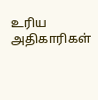உரிய அதிகாரிகள்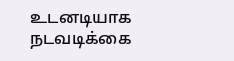உடனடியாக நடவடிக்கை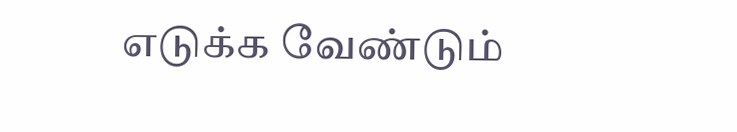எடுக்க வேண்டும்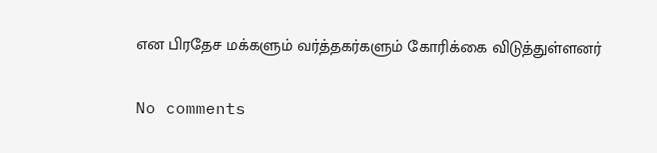என பிரதேச மக்களும் வர்த்தகர்களும் கோரிக்கை விடுத்துள்ளனர்

No comments